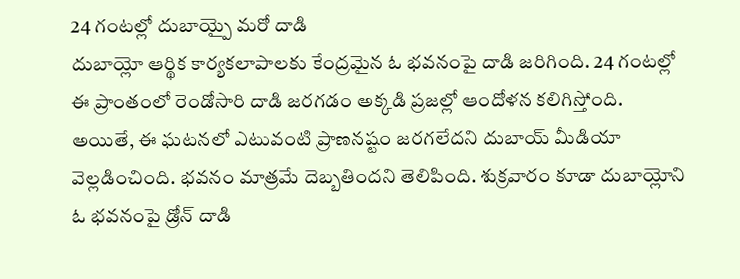24 గంటల్లో దుబాయ్పై మరో దాడి
దుబాయ్లో ఆర్థిక కార్యకలాపాలకు కేంద్రమైన ఓ భవనంపై దాడి జరిగింది. 24 గంటల్లో ఈ ప్రాంతంలో రెండోసారి దాడి జరగడం అక్కడి ప్రజల్లో ఆందోళన కలిగిస్తోంది. అయితే, ఈ ఘటనలో ఎటువంటి ప్రాణనష్టం జరగలేదని దుబాయ్ మీడియా వెల్లడించింది. భవనం మాత్రమే దెబ్బతిందని తెలిపింది. శుక్రవారం కూడా దుబాయ్లోని ఓ భవనంపై డ్రోన్ దాడి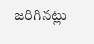జరిగినట్లు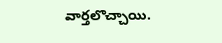వార్తలొచ్చాయి.